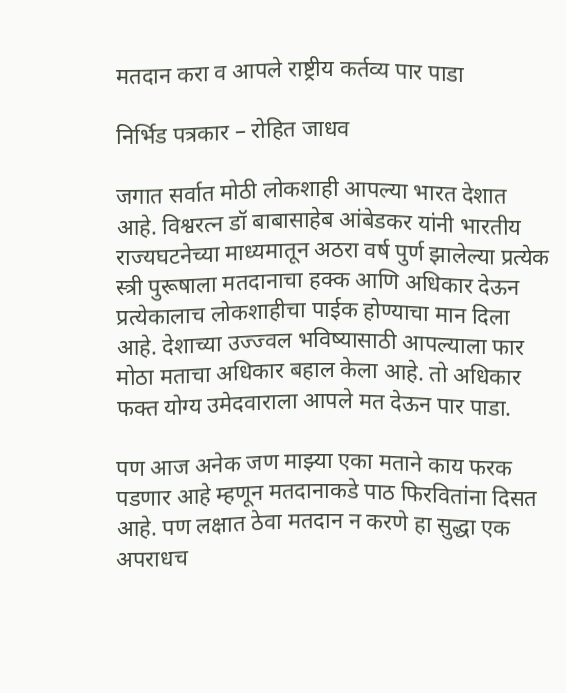मतदान करा व आपले राष्ट्रीय कर्तव्य पार पाडा

निर्भिड पत्रकार – रोहित जाधव

जगात सर्वात मोठी लोकशाही आपल्या भारत देशात आहे. विश्वरत्न डॉ बाबासाहेब आंबेडकर यांनी भारतीय राज्यघटनेच्या माध्यमातून अठरा वर्ष पुर्ण झालेल्या प्रत्येक स्त्री पुरूषाला मतदानाचा हक्क आणि अधिकार देऊन प्रत्येकालाच लोकशाहीचा पाईक होण्याचा मान दिला आहे. देशाच्या उज्ज्वल भविष्यासाठी आपल्याला फार मोठा मताचा अधिकार बहाल केला आहे. तो अधिकार फक्त योग्य उमेदवाराला आपले मत देऊन पार पाडा.

पण आज अनेक जण माझ्या एका मताने काय फरक पडणार आहे म्हणून मतदानाकडे पाठ फिरवितांना दिसत आहे. पण लक्षात ठेवा मतदान न करणे हा सुद्धा एक अपराधच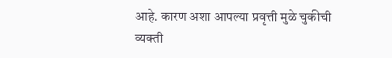आहे. कारण अशा आपल्या प्रवृत्ती मुळे चुकीची व्यक्ती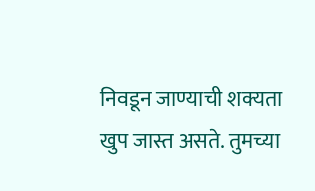निवडून जाण्याची शक्यता खुप जास्त असते. तुमच्या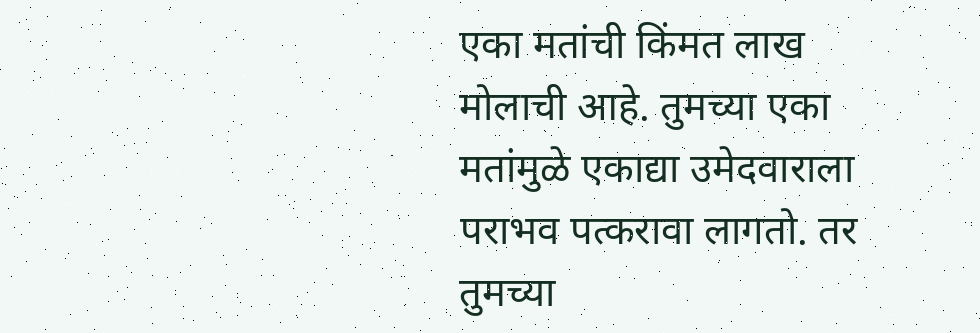एका मतांची किंमत लाख मोलाची आहे. तुमच्या एका मतांमुळे एकाद्या उमेदवाराला पराभव पत्करावा लागतो. तर तुमच्या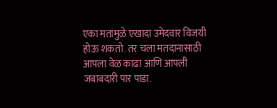एका मतांमुळे एखादा उमेदवार विजयी होऊ शकतो. तर चला मतदानासाठी आपला वेळ काढा आणि आपली जबाबदारी पार पाडा.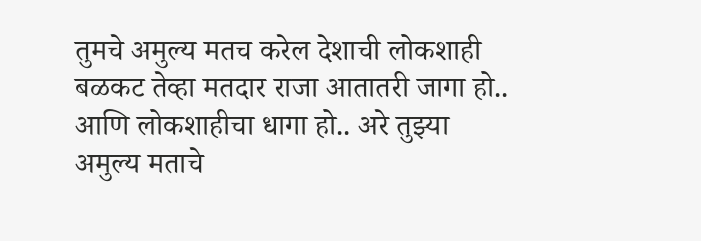तुमचे अमुल्य मतच करेल देशाची लोकशाही बळकट तेव्हा मतदार राजा आतातरी जागा हो.. आणि लोकशाहीचा धागा हो.. अरे तुझ्या अमुल्य मताचे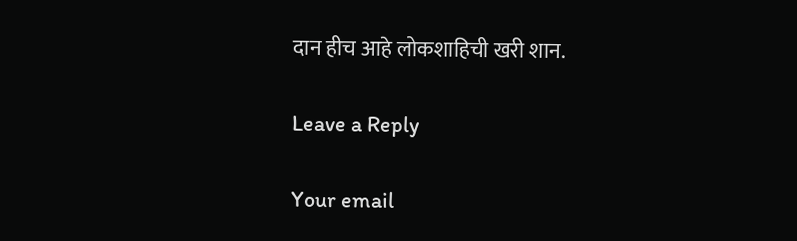दान हीच आहे लोकशाहिची खरी शान.

Leave a Reply

Your email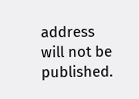address will not be published.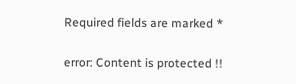Required fields are marked *

error: Content is protected !!